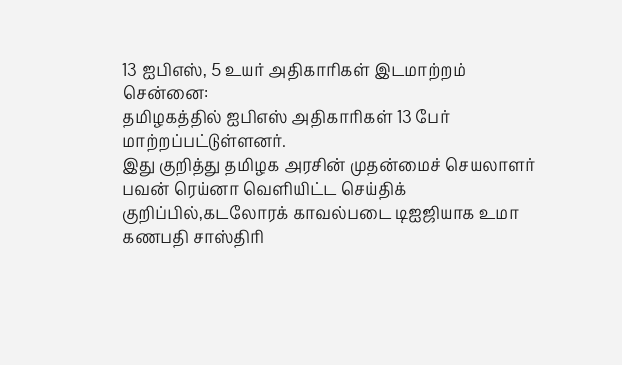13 ஐபிஎஸ், 5 உயர் அதிகாரிகள் இடமாற்றம்
சென்னை:
தமிழகத்தில் ஐபிஎஸ் அதிகாரிகள் 13 பேர் மாற்றப்பட்டுள்ளனர்.
இது குறித்து தமிழக அரசின் முதன்மைச் செயலாளர் பவன் ரெய்னா வெளியிட்ட செய்திக் குறிப்பில்,கடலோரக் காவல்படை டிஐஜியாக உமா கணபதி சாஸ்திரி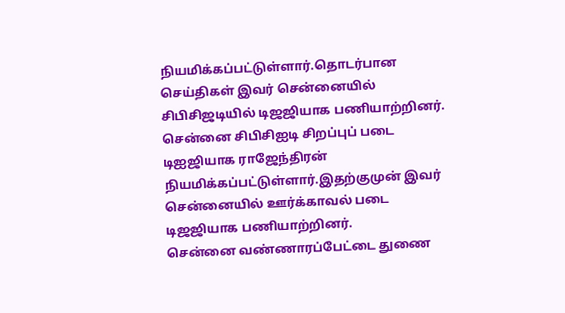நியமிக்கப்பட்டுள்ளார்.தொடர்பான செய்திகள் இவர் சென்னையில் சிபிசிஜடியில் டிஜஜியாக பணியாற்றினர்.
சென்னை சிபிசிஐடி சிறப்புப் படை டிஐஜியாக ராஜேந்திரன் நியமிக்கப்பட்டுள்ளார்.இதற்குமுன் இவர் சென்னையில் ஊர்க்காவல் படை டிஜஜியாக பணியாற்றினர்.
சென்னை வண்ணாரப்பேட்டை துணை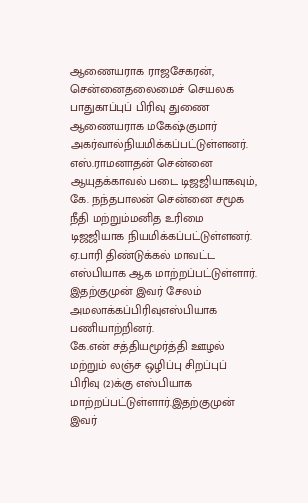ஆணையராக ராஜசேகரன், சென்னைதலைமைச் செயலக பாதுகாப்புப் பிரிவு துணை ஆணையராக மகேஷ்குமார் அகர்வால்நியமிக்கப்பட்டுள்ளனர்.
எஸ்.ராமனாதன் சென்னை ஆயுதக்காவல் படை டிஜஜியாகவும், கே. நந்தபாலன் சென்னை சமூக நீதி மற்றும்மனித உரிமை டிஜஜியாக நியமிக்கப்பட்டுள்ளனர்.
ஏ.பாரி திண்டுக்கல் மாவட்ட எஸ்பியாக ஆக மாற்றப்பட்டுள்ளார். இதற்குமுன் இவர் சேலம் அமலாக்கப்பிரிவுஎஸ்பியாக பணியாற்றினர்.
கே.என் சத்தியமூர்த்தி ஊழல் மற்றும் லஞ்ச ஒழிப்பு சிறப்புப் பிரிவு (2)க்கு எஸ்பியாக மாற்றப்பட்டுள்ளார்.இதற்குமுன் இவர்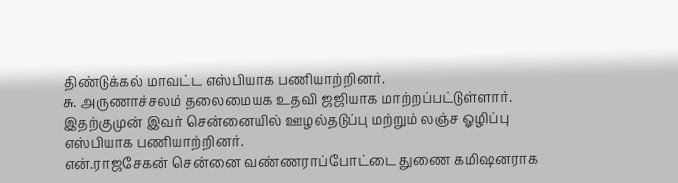திண்டுக்கல் மாவட்ட எஸ்பியாக பணியாற்றினர்.
சு. அருணாச்சலம் தலைமையக உதவி ஜஜியாக மாற்றப்பட்டுள்ளார். இதற்குமுன் இவர் சென்னையில் ஊழல்தடுப்பு மற்றும் லஞ்ச ஓழிப்பு எஸ்பியாக பணியாற்றினர்.
என்.ராஜசேகன் சென்னை வண்ணராப்போட்டை துணை கமிஷனராக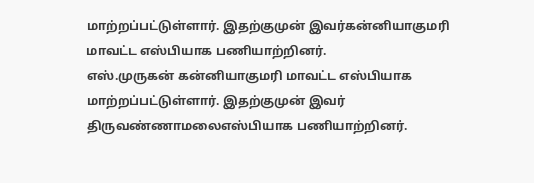மாற்றப்பட்டுள்ளார். இதற்குமுன் இவர்கன்னியாகுமரி மாவட்ட எஸ்பியாக பணியாற்றினர்.
எஸ்.முருகன் கன்னியாகுமரி மாவட்ட எஸ்பியாக மாற்றப்பட்டுள்ளார். இதற்குமுன் இவர் திருவண்ணாமலைஎஸ்பியாக பணியாற்றினர்.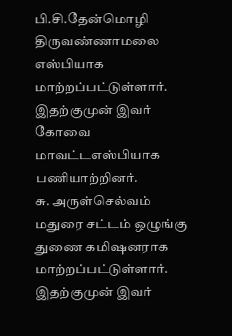பி.சி.தேன்மொழி திருவண்ணாமலை எஸ்பியாக மாற்றப்பட்டுள்ளார். இதற்குமுன் இவர் கோவை மாவட்டஎஸ்பியாக பணியாற்றினர்.
சு. அருள்செல்வம் மதுரை சட்டம் ஒழுங்கு துணை கமிஷனராக மாற்றப்பட்டுள்ளார். இதற்குமுன் இவர்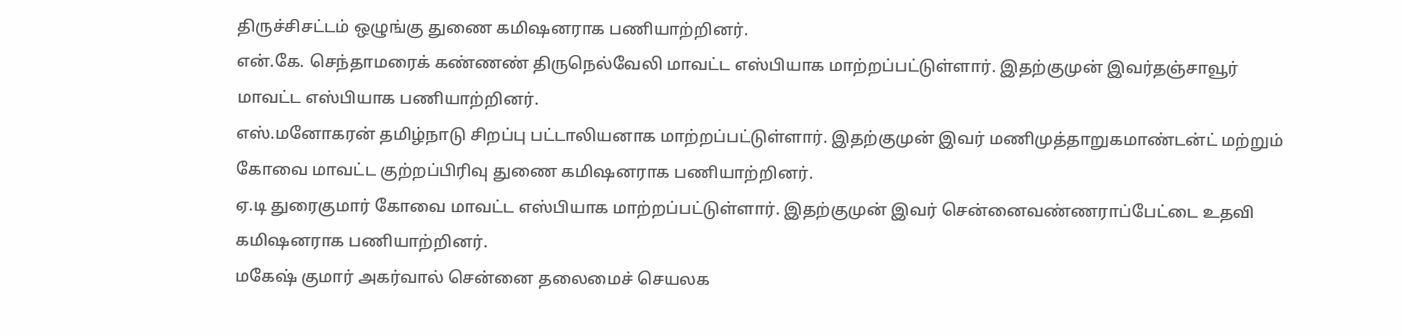திருச்சிசட்டம் ஒழுங்கு துணை கமிஷனராக பணியாற்றினர்.
என்.கே. செந்தாமரைக் கண்ணண் திருநெல்வேலி மாவட்ட எஸ்பியாக மாற்றப்பட்டுள்ளார். இதற்குமுன் இவர்தஞ்சாவூர் மாவட்ட எஸ்பியாக பணியாற்றினர்.
எஸ்.மனோகரன் தமிழ்நாடு சிறப்பு பட்டாலியனாக மாற்றப்பட்டுள்ளார். இதற்குமுன் இவர் மணிமுத்தாறுகமாண்டன்ட் மற்றும் கோவை மாவட்ட குற்றப்பிரிவு துணை கமிஷனராக பணியாற்றினர்.
ஏ.டி துரைகுமார் கோவை மாவட்ட எஸ்பியாக மாற்றப்பட்டுள்ளார். இதற்குமுன் இவர் சென்னைவண்ணராப்பேட்டை உதவி கமிஷனராக பணியாற்றினர்.
மகேஷ் குமார் அகர்வால் சென்னை தலைமைச் செயலக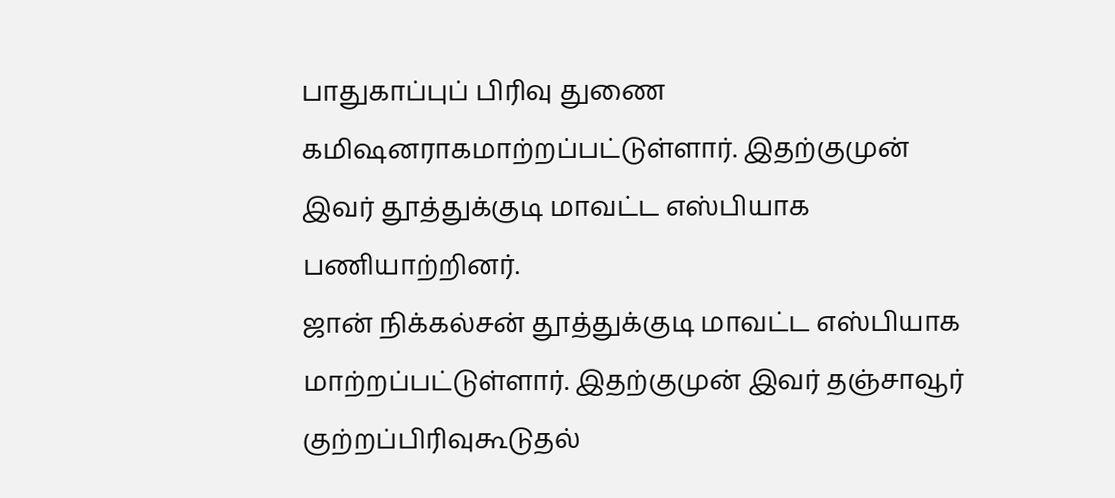பாதுகாப்புப் பிரிவு துணை கமிஷனராகமாற்றப்பட்டுள்ளார். இதற்குமுன் இவர் தூத்துக்குடி மாவட்ட எஸ்பியாக பணியாற்றினர்.
ஜான் நிக்கல்சன் தூத்துக்குடி மாவட்ட எஸ்பியாக மாற்றப்பட்டுள்ளார். இதற்குமுன் இவர் தஞ்சாவூர் குற்றப்பிரிவுகூடுதல்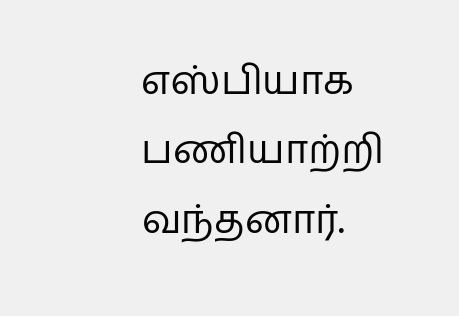எஸ்பியாக பணியாற்றி வந்தனார்.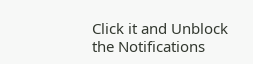Click it and Unblock the Notifications